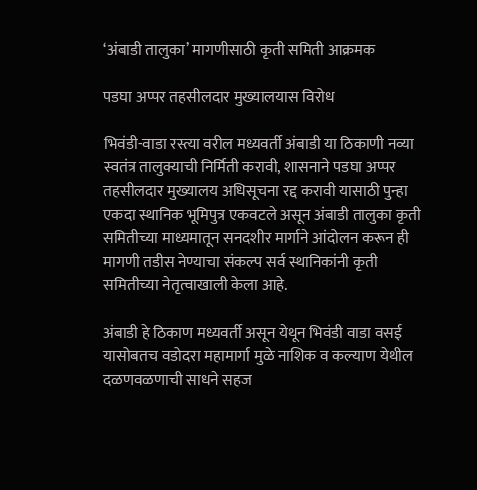‘अंबाडी तालुका’ मागणीसाठी कृती समिती आक्रमक

पडघा अप्पर तहसीलदार मुख्यालयास विरोध

भिवंडी-वाडा रस्त्या वरील मध्यवर्ती अंबाडी या ठिकाणी नव्या स्वतंत्र तालुक्याची निर्मिती करावी, शासनाने पडघा अप्पर तहसीलदार मुख्यालय अधिसूचना रद्द करावी यासाठी पुन्हा एकदा स्थानिक भूमिपुत्र एकवटले असून अंबाडी तालुका कृती समितीच्या माध्यमातून सनदशीर मार्गाने आंदोलन करून ही मागणी तडीस नेण्याचा संकल्प सर्व स्थानिकांनी कृती समितीच्या नेतृत्वाखाली केला आहे.

अंबाडी हे ठिकाण मध्यवर्ती असून येथून भिवंडी वाडा वसई यासोबतच वडोदरा महामार्गा मुळे नाशिक व कल्याण येथील दळणवळणाची साधने सहज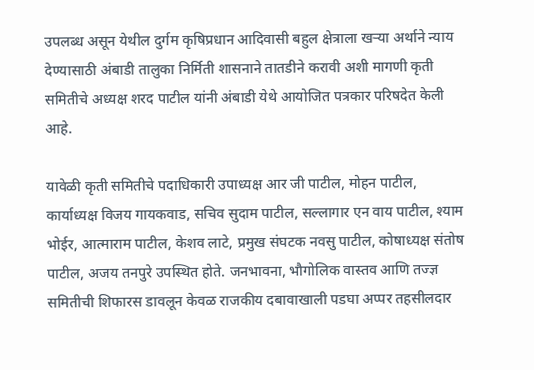उपलब्ध असून येथील दुर्गम कृषिप्रधान आदिवासी बहुल क्षेत्राला खऱ्या अर्थाने न्याय देण्यासाठी अंबाडी तालुका निर्मिती शासनाने तातडीने करावी अशी मागणी कृती समितीचे अध्यक्ष शरद पाटील यांनी अंबाडी येथे आयोजित पत्रकार परिषदेत केली आहे.

यावेळी कृती समितीचे पदाधिकारी उपाध्यक्ष आर जी पाटील, मोहन पाटील, कार्याध्यक्ष विजय गायकवाड, सचिव सुदाम पाटील, सल्लागार एन वाय पाटील, श्याम भोईर, आत्माराम पाटील, केशव लाटे, प्रमुख संघटक नवसु पाटील, कोषाध्यक्ष संतोष पाटील, अजय तनपुरे उपस्थित होते. जनभावना, भौगोलिक वास्तव आणि तज्ज्ञ समितीची शिफारस डावलून केवळ राजकीय दबावाखाली पडघा अप्पर तहसीलदार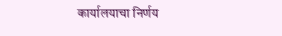कार्यालयाचा निर्णय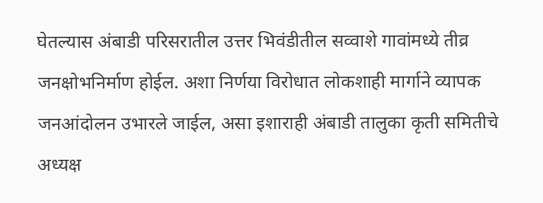घेतल्यास अंबाडी परिसरातील उत्तर भिवंडीतील सव्वाशे गावांमध्ये तीव्र जनक्षोभनिर्माण होईल. अशा निर्णया विरोधात लोकशाही मार्गाने व्यापक जनआंदोलन उभारले जाईल, असा इशाराही अंबाडी तालुका कृती समितीचे अध्यक्ष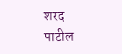शरद पाटील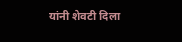यांनी शेवटी दिला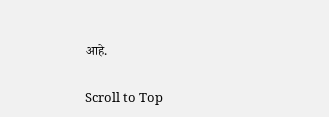आहे.

Scroll to Top